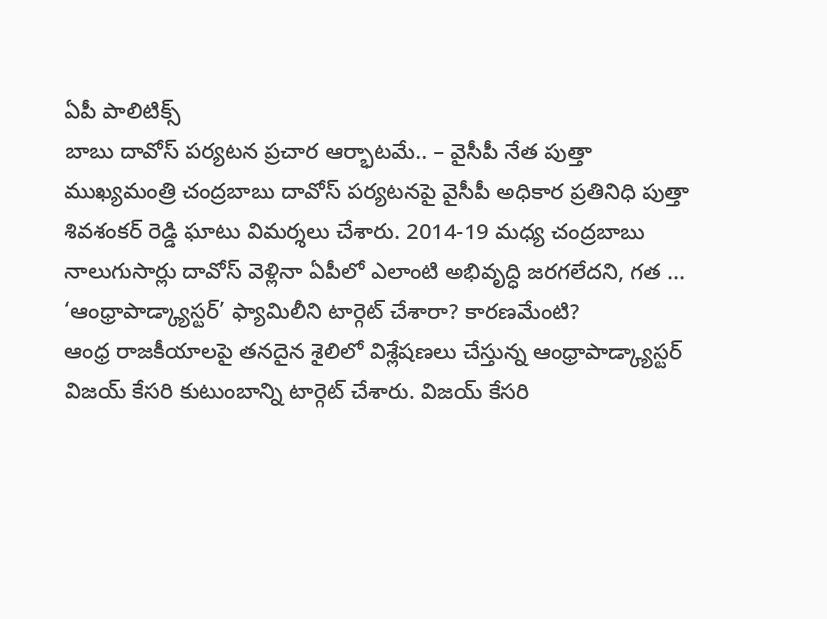ఏపీ పాలిటిక్స్
బాబు దావోస్ పర్యటన ప్రచార ఆర్భాటమే.. – వైసీపీ నేత పుత్తా
ముఖ్యమంత్రి చంద్రబాబు దావోస్ పర్యటనపై వైసీపీ అధికార ప్రతినిధి పుత్తా శివశంకర్ రెడ్డి ఘాటు విమర్శలు చేశారు. 2014-19 మధ్య చంద్రబాబు నాలుగుసార్లు దావోస్ వెళ్లినా ఏపీలో ఎలాంటి అభివృద్ధి జరగలేదని, గత ...
‘ఆంధ్రాపాడ్క్యాస్టర్’ ఫ్యామిలీని టార్గెట్ చేశారా? కారణమేంటి?
ఆంధ్ర రాజకీయాలపై తనదైన శైలిలో విశ్లేషణలు చేస్తున్న ఆంధ్రాపాడ్క్యాస్టర్ విజయ్ కేసరి కుటుంబాన్ని టార్గెట్ చేశారు. విజయ్ కేసరి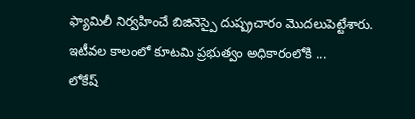ఫ్యామిలీ నిర్వహించే బిజినెస్పై దుష్ప్రచారం మొదలుపెట్టేశారు. ఇటీవల కాలంలో కూటమి ప్రభుత్వం అధికారంలోకి ...
లోకేష్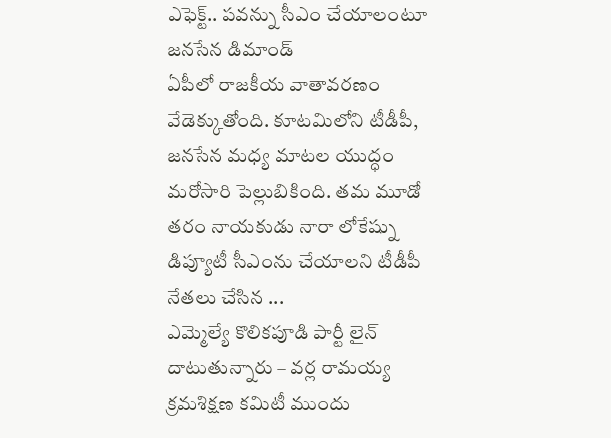ఎఫెక్ట్.. పవన్ను సీఎం చేయాలంటూ జనసేన డిమాండ్
ఏపీలో రాజకీయ వాతావరణం వేడెక్కుతోంది. కూటమిలోని టీడీపీ, జనసేన మధ్య మాటల యుద్ధం మరోసారి పెల్లుబికింది. తమ మూడో తరం నాయకుడు నారా లోకేష్ను డిప్యూటీ సీఎంను చేయాలని టీడీపీ నేతలు చేసిన ...
ఎమ్మెల్యే కొలికపూడి పార్టీ లైన్ దాటుతున్నారు – వర్ల రామయ్య
క్రమశిక్షణ కమిటీ ముందు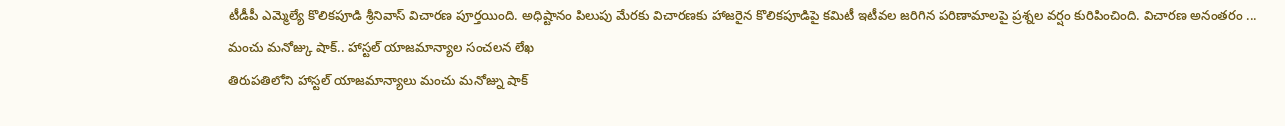టీడీపీ ఎమ్మెల్యే కొలికపూడి శ్రీనివాస్ విచారణ పూర్తయింది. అధిష్టానం పిలుపు మేరకు విచారణకు హాజరైన కొలికపూడిపై కమిటీ ఇటీవల జరిగిన పరిణామాలపై ప్రశ్నల వర్షం కురిపించింది. విచారణ అనంతరం ...
మంచు మనోజ్కు షాక్.. హాస్టల్ యాజమాన్యాల సంచలన లేఖ
తిరుపతిలోని హాస్టల్ యాజమాన్యాలు మంచు మనోజ్ను షాక్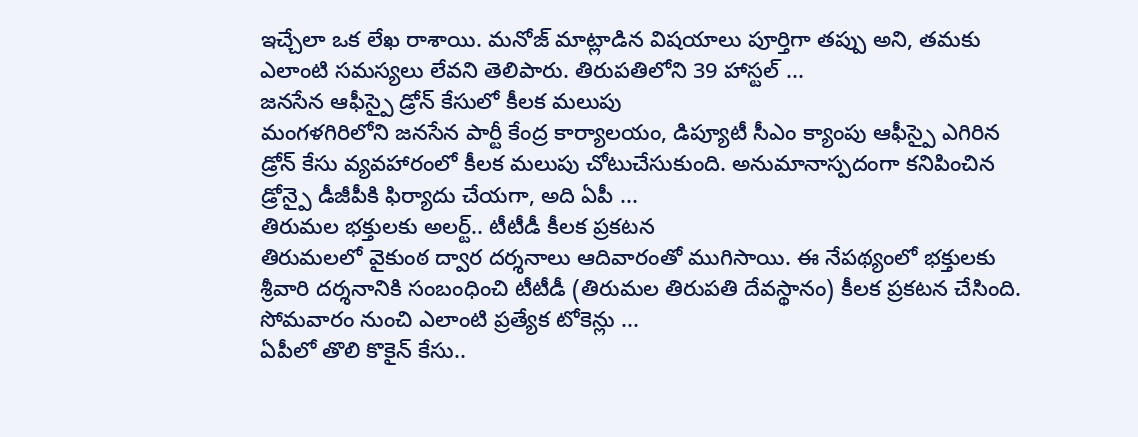ఇచ్చేలా ఒక లేఖ రాశాయి. మనోజ్ మాట్లాడిన విషయాలు పూర్తిగా తప్పు అని, తమకు ఎలాంటి సమస్యలు లేవని తెలిపారు. తిరుపతిలోని 39 హాస్టల్ ...
జనసేన ఆఫీస్పై డ్రోన్ కేసులో కీలక మలుపు
మంగళగిరిలోని జనసేన పార్టీ కేంద్ర కార్యాలయం, డిప్యూటీ సీఎం క్యాంపు ఆఫీస్పై ఎగిరిన డ్రోన్ కేసు వ్యవహారంలో కీలక మలుపు చోటుచేసుకుంది. అనుమానాస్పదంగా కనిపించిన డ్రోన్పై డీజీపీకి ఫిర్యాదు చేయగా, అది ఏపీ ...
తిరుమల భక్తులకు అలర్ట్.. టీటీడీ కీలక ప్రకటన
తిరుమలలో వైకుంఠ ద్వార దర్శనాలు ఆదివారంతో ముగిసాయి. ఈ నేపథ్యంలో భక్తులకు శ్రీవారి దర్శనానికి సంబంధించి టీటీడీ (తిరుమల తిరుపతి దేవస్థానం) కీలక ప్రకటన చేసింది. సోమవారం నుంచి ఎలాంటి ప్రత్యేక టోకెన్లు ...
ఏపీలో తొలి కొకైన్ కేసు..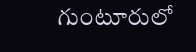గుంటూరులో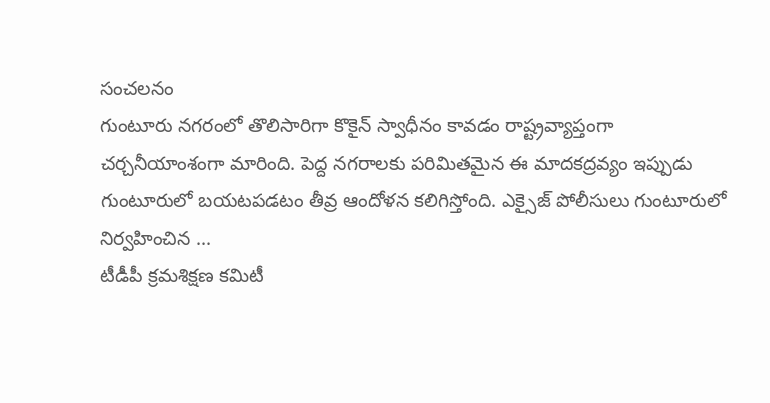సంచలనం
గుంటూరు నగరంలో తొలిసారిగా కొకైన్ స్వాధీనం కావడం రాష్ట్రవ్యాప్తంగా చర్చనీయాంశంగా మారింది. పెద్ద నగరాలకు పరిమితమైన ఈ మాదకద్రవ్యం ఇప్పుడు గుంటూరులో బయటపడటం తీవ్ర ఆందోళన కలిగిస్తోంది. ఎక్సైజ్ పోలీసులు గుంటూరులో నిర్వహించిన ...
టీడీపీ క్రమశిక్షణ కమిటీ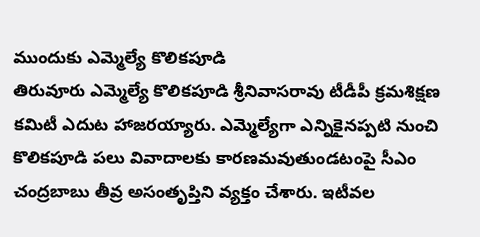ముందుకు ఎమ్మెల్యే కొలికపూడి
తిరువూరు ఎమ్మెల్యే కొలికపూడి శ్రీనివాసరావు టీడీపీ క్రమశిక్షణ కమిటీ ఎదుట హాజరయ్యారు. ఎమ్మెల్యేగా ఎన్నికైనప్పటి నుంచి కొలికపూడి పలు వివాదాలకు కారణమవుతుండటంపై సీఎం చంద్రబాబు తీవ్ర అసంతృప్తిని వ్యక్తం చేశారు. ఇటీవల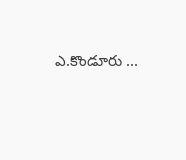ఎ.కొండూరు ...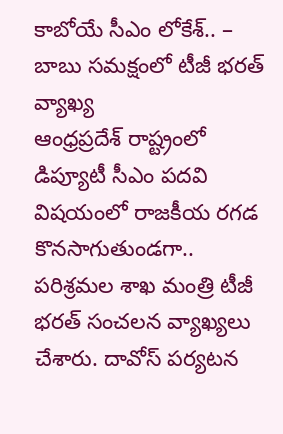కాబోయే సీఎం లోకేశ్.. – బాబు సమక్షంలో టీజీ భరత్ వ్యాఖ్య
ఆంధ్రప్రదేశ్ రాష్ట్రంలో డిప్యూటీ సీఎం పదవి విషయంలో రాజకీయ రగడ కొనసాగుతుండగా.. పరిశ్రమల శాఖ మంత్రి టీజీ భరత్ సంచలన వ్యాఖ్యలు చేశారు. దావోస్ పర్యటన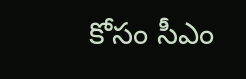కోసం సీఎం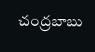చంద్రబాబు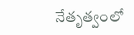నేతృత్వంలో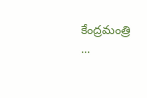కేంద్రమంత్రి ...